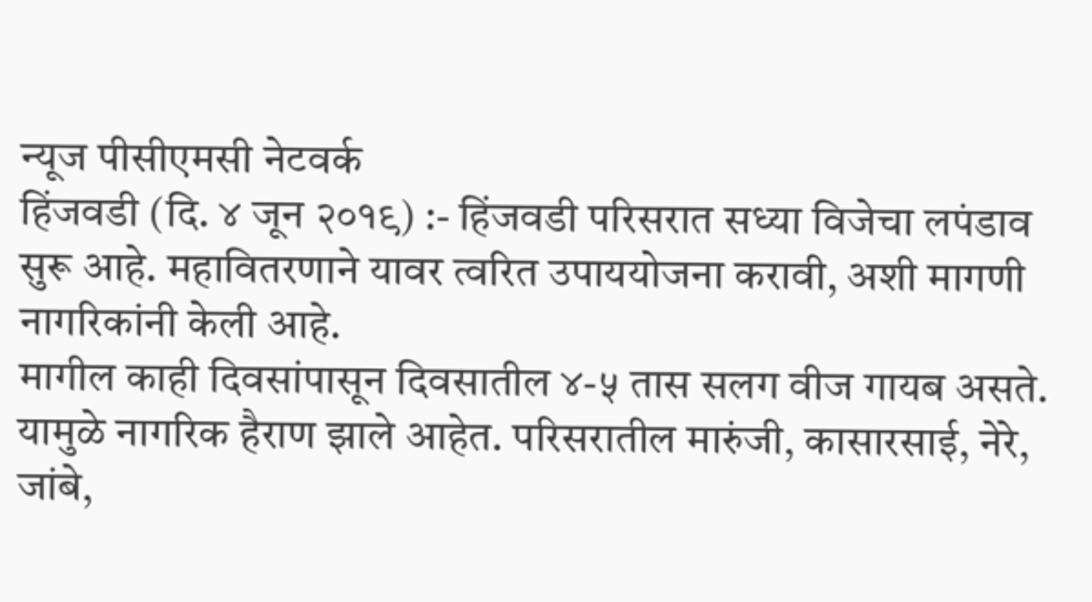न्यूज पीसीएमसी नेटवर्क
हिंजवडी (दि. ४ जून २०१९) :- हिंजवडी परिसरात सध्या विजेचा लपंडाव सुरू आहे. महावितरणाने यावर त्वरित उपाययोजना करावी, अशी मागणी नागरिकांनी केली आहे.
मागील काही दिवसांपासून दिवसातील ४-५ तास सलग वीज गायब असते. यामुळे नागरिक हैराण झाले आहेत. परिसरातील मारुंजी, कासारसाई, नेरे, जांबे,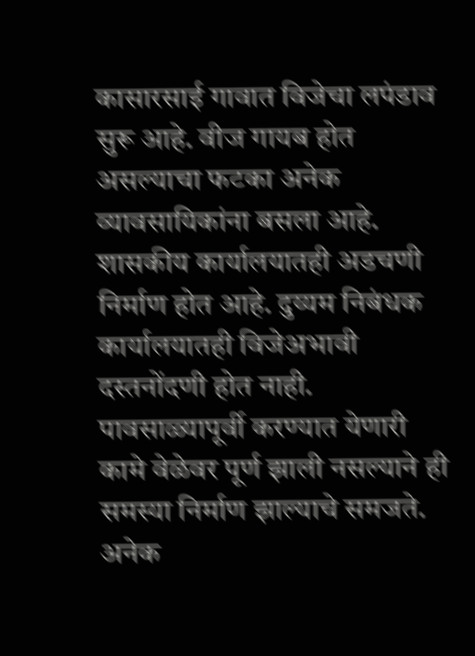कासारसाई गावात विजेचा लपंडाव सुरू आहे. वीज गायब होत असल्याचा फटका अनेक व्यावसायिकांना बसला आहे.
शासकीय कार्यालयातही अडचणी निर्माण होत आहे. दुय्यम निबंधक कार्यालयातही विजेअभावी दस्तनोंदणी होत नाही. पावसाळ्यापूर्वी करण्यात येणारी कामे वेळेवर पूर्ण झाली नसल्याने ही समस्या निर्माण झाल्याचे समजते. अनेक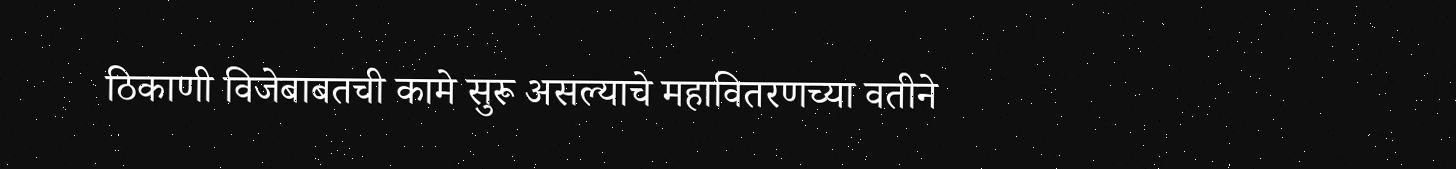ठिकाणी विजेबाबतची कामे सुरू असल्याचे महावितरणच्या वतीने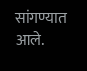सांगण्यात आले.